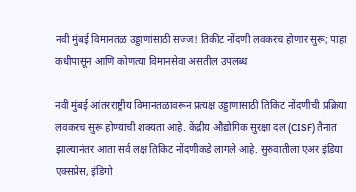नवी मुंबई विमानतळ उड्डाणांसाठी सज्ज! तिकीट नोंदणी लवकरच होणार सुरू; पाहा कधीपासून आणि कोणत्या विमानसेवा असतील उपलब्ध

नवी मुंबई आंतरराष्ट्रीय विमानतळावरून प्रत्यक्ष उड्डाणासाठी तिकिट नोंदणीची प्रक्रिया लवकरच सुरू होण्याची शक्यता आहे. केंद्रीय औद्योगिक सुरक्षा दल (CISF) तैनात झाल्यानंतर आता सर्व लक्ष तिकिट नोंदणीकडे लागले आहे. सुरुवातीला एअर इंडिया एक्सप्रेस, इंडिगो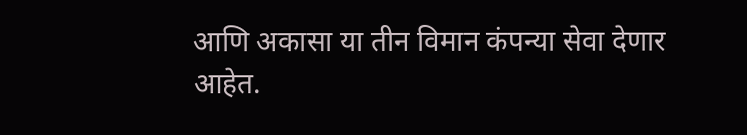आणि अकासा या तीन विमान कंपन्या सेवा देणार आहेत.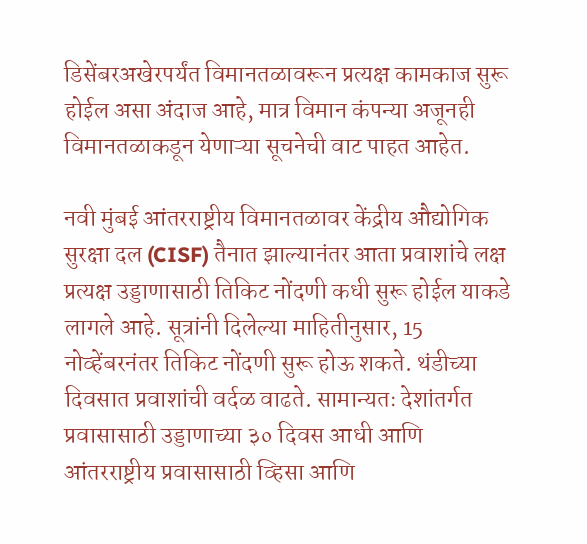डिसेंबरअखेरपर्यंत विमानतळावरून प्रत्यक्ष कामकाज सुरू होईल असा अंदाज आहे, मात्र विमान कंपन्या अजूनही विमानतळाकडून येणाऱ्या सूचनेची वाट पाहत आहेत.

नवी मुंबई आंतरराष्ट्रीय विमानतळावर केंद्रीय औद्योगिक सुरक्षा दल (CISF) तैनात झाल्यानंतर आता प्रवाशांचे लक्ष प्रत्यक्ष उड्डाणासाठी तिकिट नोंदणी कधी सुरू होईल याकडे लागले आहे. सूत्रांनी दिलेल्या माहितीनुसार, 15 नोव्हेंबरनंतर तिकिट नोंदणी सुरू होऊ शकते. थंडीच्या दिवसात प्रवाशांची वर्दळ वाढते. सामान्यतः देशांतर्गत प्रवासासाठी उड्डाणाच्या ३० दिवस आधी आणि आंतरराष्ट्रीय प्रवासासाठी व्हिसा आणि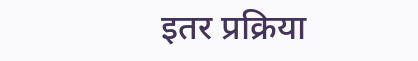इतर प्रक्रिया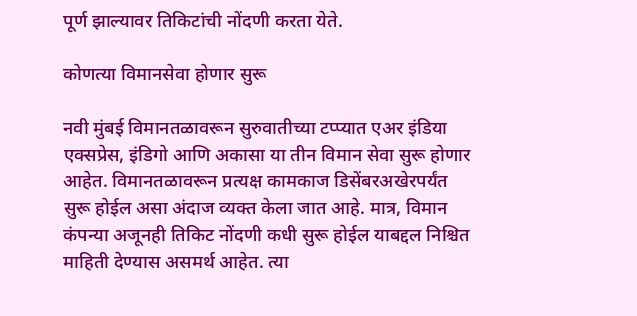पूर्ण झाल्यावर तिकिटांची नोंदणी करता येते.

कोणत्या विमानसेवा होणार सुरू

नवी मुंबई विमानतळावरून सुरुवातीच्या टप्प्यात एअर इंडिया एक्सप्रेस, इंडिगो आणि अकासा या तीन विमान सेवा सुरू होणार आहेत. विमानतळावरून प्रत्यक्ष कामकाज डिसेंबरअखेरपर्यंत सुरू होईल असा अंदाज व्यक्त केला जात आहे. मात्र, विमान कंपन्या अजूनही तिकिट नोंदणी कधी सुरू होईल याबद्दल निश्चित माहिती देण्यास असमर्थ आहेत. त्या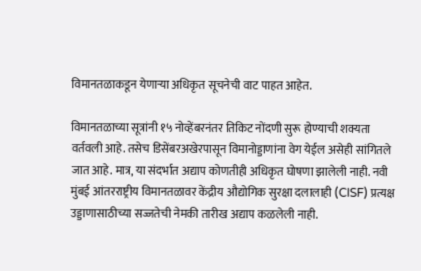विमानतळाकडून येणाऱ्या अधिकृत सूचनेची वाट पाहत आहेत.

विमानतळाच्या सूत्रांनी १५ नोव्हेंबरनंतर तिकिट नोंदणी सुरू होण्याची शक्यता वर्तवली आहे. तसेच डिसेंबरअखेरपासून विमानोड्डाणांना वेग येईल असेही सांगितले जात आहे. मात्र, या संदर्भात अद्याप कोणतीही अधिकृत घोषणा झालेली नाही. नवी मुंबई आंतरराष्ट्रीय विमानतळावर केंद्रीय औद्योगिक सुरक्षा दलालाही (CISF) प्रत्यक्ष उड्डाणासाठीच्या सज्जतेची नेमकी तारीख अद्याप कळलेली नाही.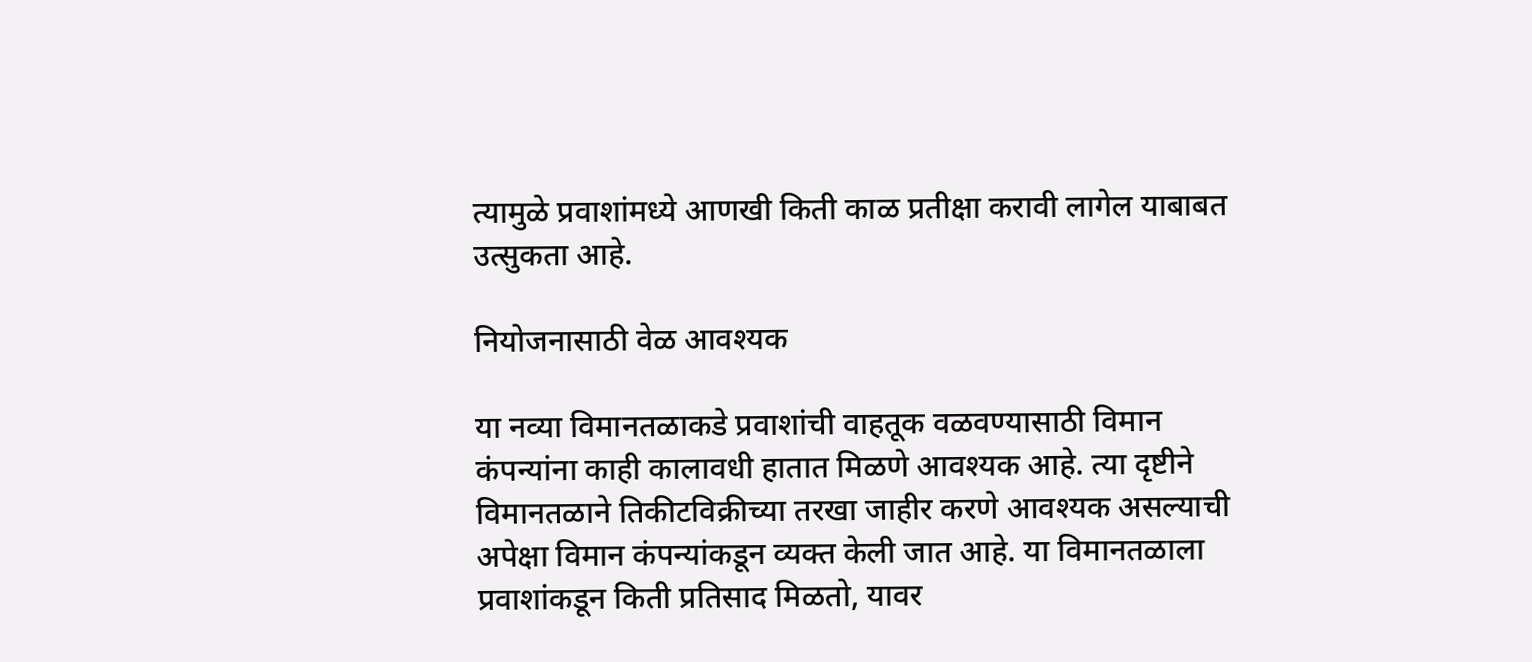त्यामुळे प्रवाशांमध्ये आणखी किती काळ प्रतीक्षा करावी लागेल याबाबत उत्सुकता आहे.

नियोजनासाठी वेळ आवश्यक

या नव्या विमानतळाकडे प्रवाशांची वाहतूक वळवण्यासाठी विमान कंपन्यांना काही कालावधी हातात मिळणे आवश्यक आहे. त्या दृष्टीने विमानतळाने तिकीटविक्रीच्या तरखा जाहीर करणे आवश्यक असल्याची अपेक्षा विमान कंपन्यांकडून व्यक्त केली जात आहे. या विमानतळाला प्रवाशांकडून किती प्रतिसाद मिळतो, यावर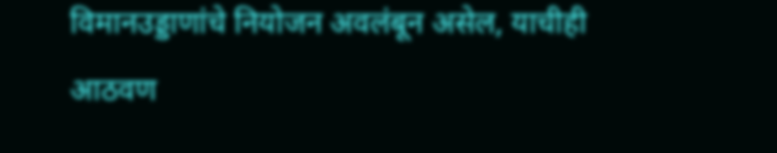विमानउड्डाणांचे नियोजन अवलंबून असेल, याचीही आठवण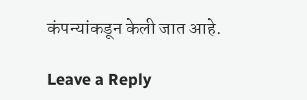कंपन्यांकडून केली जात आहे.

Leave a Reply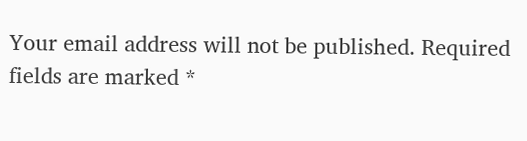Your email address will not be published. Required fields are marked *